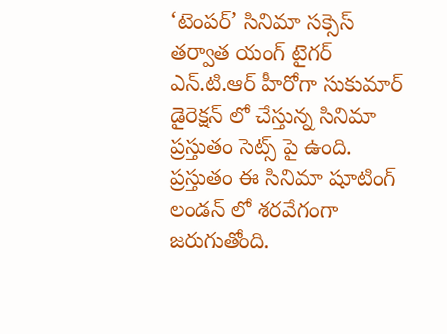‘టెంపర్’ సినిమా సక్సెస్ తర్వాత యంగ్ టైగర్ ఎన్.టి.ఆర్ హీరోగా సుకుమార్ డైరెక్షన్ లో చేస్తున్న సినిమా ప్రస్తుతం సెట్స్ పై ఉంది. ప్రస్తుతం ఈ సినిమా షూటింగ్ లండన్ లో శరవేగంగా జరుగుతోంది.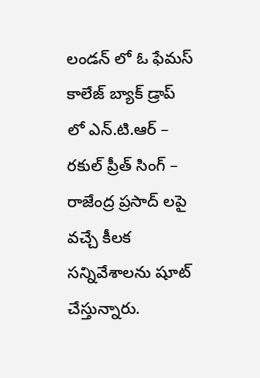లండన్ లో ఓ ఫేమస్ కాలేజ్ బ్యాక్ డ్రాప్ లో ఎన్.టి.ఆర్ – రకుల్ ప్రీత్ సింగ్ – రాజేంద్ర ప్రసాద్ లపై వచ్చే కీలక సన్నివేశాలను షూట్ చేస్తున్నారు.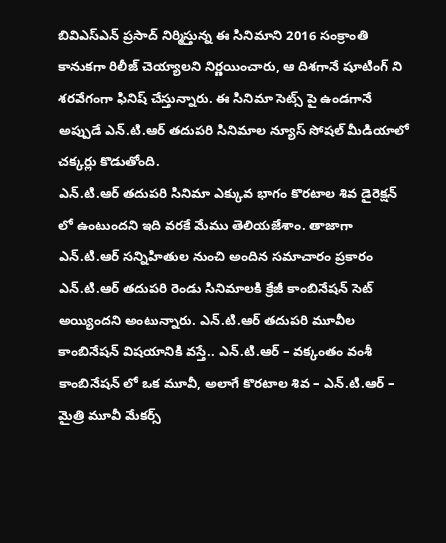బివిఎస్ఎన్ ప్రసాద్ నిర్మిస్తున్న ఈ సినిమాని 2016 సంక్రాంతి కానుకగా రిలీజ్ చెయ్యాలని నిర్ణయించారు, ఆ దిశగానే షూటింగ్ ని శరవేగంగా ఫినిష్ చేస్తున్నారు. ఈ సినిమా సెట్స్ పై ఉండగానే అప్పుడే ఎన్.టి.ఆర్ తదుపరి సినిమాల న్యూస్ సోషల్ మీడియాలో చక్కర్లు కొడుతోంది.
ఎన్.టి.ఆర్ తదుపరి సినిమా ఎక్కువ భాగం కొరటాల శివ డైరెక్షన్ లో ఉంటుందని ఇది వరకే మేము తెలియజేశాం. తాజాగా ఎన్.టి.ఆర్ సన్నిహితుల నుంచి అందిన సమాచారం ప్రకారం ఎన్.టి.ఆర్ తదుపరి రెండు సినిమాలకి క్రేజీ కాంబినేషన్ సెట్ అయ్యిందని అంటున్నారు. ఎన్.టి.ఆర్ తదుపరి మూవీల కాంబినేషన్ విషయానికి వస్తే.. ఎన్.టి.ఆర్ – వక్కంతం వంశీ కాంబినేషన్ లో ఒక మూవీ, అలాగే కొరటాల శివ – ఎన్.టి.ఆర్ – మైత్రి మూవీ మేకర్స్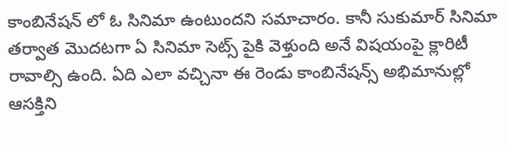కాంబినేషన్ లో ఓ సినిమా ఉంటుందని సమాచారం. కానీ సుకుమార్ సినిమా తర్వాత మొదటగా ఏ సినిమా సెట్స్ పైకి వెళ్తుంది అనే విషయంపై క్లారిటీ రావాల్సి ఉంది. ఏది ఎలా వచ్చినా ఈ రెండు కాంబినేషన్స్ అభిమానుల్లో ఆసక్తిని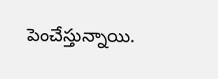పెంచేస్తున్నాయి.